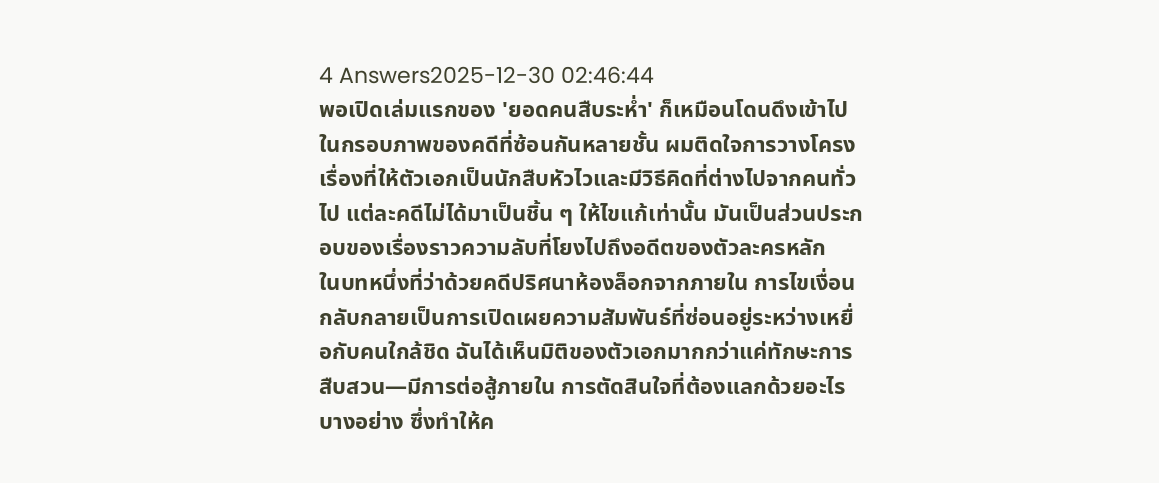4 Answers2025-12-30 02:46:44
พอเปิดเล่มแรกของ 'ยอดคนสืบระห่ำ' ก็เหมือนโดนดึงเข้าไปในกรอบภาพของคดีที่ซ้อนกันหลายชั้น ผมติดใจการวางโครงเรื่องที่ให้ตัวเอกเป็นนักสืบหัวไวและมีวิธีคิดที่ต่างไปจากคนทั่วไป แต่ละคดีไม่ได้มาเป็นชิ้น ๆ ให้ไขแก้เท่านั้น มันเป็นส่วนประกอบของเรื่องราวความลับที่โยงไปถึงอดีตของตัวละครหลัก
ในบทหนึ่งที่ว่าด้วยคดีปริศนาห้องล็อกจากภายใน การไขเงื่อนกลับกลายเป็นการเปิดเผยความสัมพันธ์ที่ซ่อนอยู่ระหว่างเหยื่อกับคนใกล้ชิด ฉันได้เห็นมิติของตัวเอกมากกว่าแค่ทักษะการสืบสวน—มีการต่อสู้ภายใน การตัดสินใจที่ต้องแลกด้วยอะไรบางอย่าง ซึ่งทำให้ค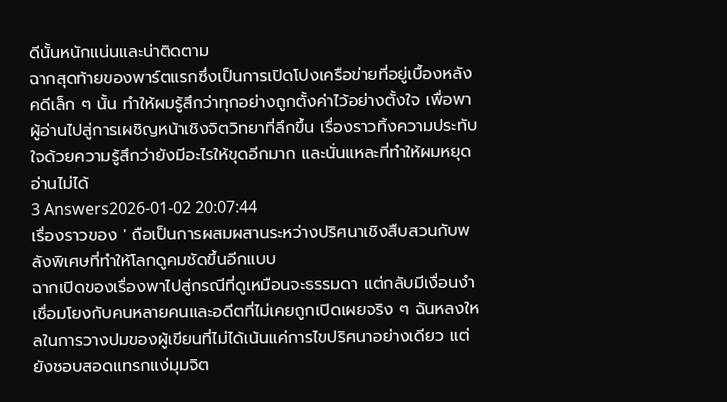ดีนั้นหนักแน่นและน่าติดตาม
ฉากสุดท้ายของพาร์ตแรกซึ่งเป็นการเปิดโปงเครือข่ายที่อยู่เบื้องหลังคดีเล็ก ๆ นั้น ทำให้ผมรู้สึกว่าทุกอย่างถูกตั้งค่าไว้อย่างตั้งใจ เพื่อพาผู้อ่านไปสู่การเผชิญหน้าเชิงจิตวิทยาที่ลึกขึ้น เรื่องราวทิ้งความประทับใจด้วยความรู้สึกว่ายังมีอะไรให้ขุดอีกมาก และนั่นแหละที่ทำให้ผมหยุดอ่านไม่ได้
3 Answers2026-01-02 20:07:44
เรื่องราวของ ' ถือเป็นการผสมผสานระหว่างปริศนาเชิงสืบสวนกับพลังพิเศษที่ทำให้โลกดูคมชัดขึ้นอีกแบบ
ฉากเปิดของเรื่องพาไปสู่กรณีที่ดูเหมือนจะธรรมดา แต่กลับมีเงื่อนงำเชื่อมโยงกับคนหลายคนและอดีตที่ไม่เคยถูกเปิดเผยจริง ๆ ฉันหลงใหลในการวางปมของผู้เขียนที่ไม่ได้เน้นแค่การไขปริศนาอย่างเดียว แต่ยังชอบสอดแทรกแง่มุมจิต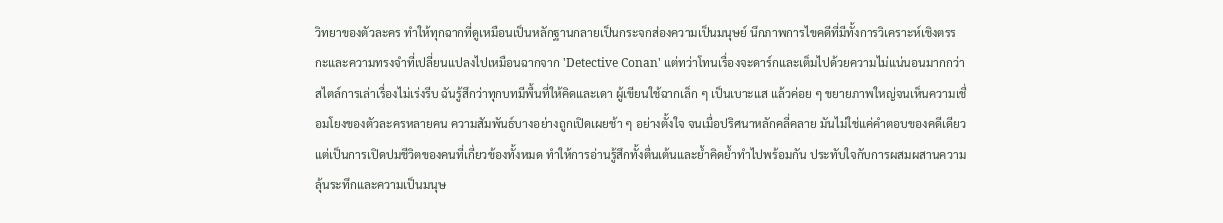วิทยาของตัวละคร ทำให้ทุกฉากที่ดูเหมือนเป็นหลักฐานกลายเป็นกระจกส่องความเป็นมนุษย์ นึกภาพการไขคดีที่มีทั้งการวิเคราะห์เชิงตรรกะและความทรงจำที่เปลี่ยนแปลงไปเหมือนฉากจาก 'Detective Conan' แต่ทว่าโทนเรื่องจะดาร์กและเต็มไปด้วยความไม่แน่นอนมากกว่า
สไตล์การเล่าเรื่องไม่เร่งรีบ ฉันรู้สึกว่าทุกบทมีพื้นที่ให้คิดและเดา ผู้เขียนใช้ฉากเล็ก ๆ เป็นเบาะแส แล้วค่อย ๆ ขยายภาพใหญ่จนเห็นความเชื่อมโยงของตัวละครหลายคน ความสัมพันธ์บางอย่างถูกเปิดเผยช้า ๆ อย่างตั้งใจ จนเมื่อปริศนาหลักคลี่คลาย มันไม่ใช่แค่คำตอบของคดีเดียว แต่เป็นการเปิดปมชีวิตของคนที่เกี่ยวข้องทั้งหมด ทำให้การอ่านรู้สึกทั้งตื่นเต้นและย้ำคิดย้ำทำไปพร้อมกัน ประทับใจกับการผสมผสานความลุ้นระทึกและความเป็นมนุษ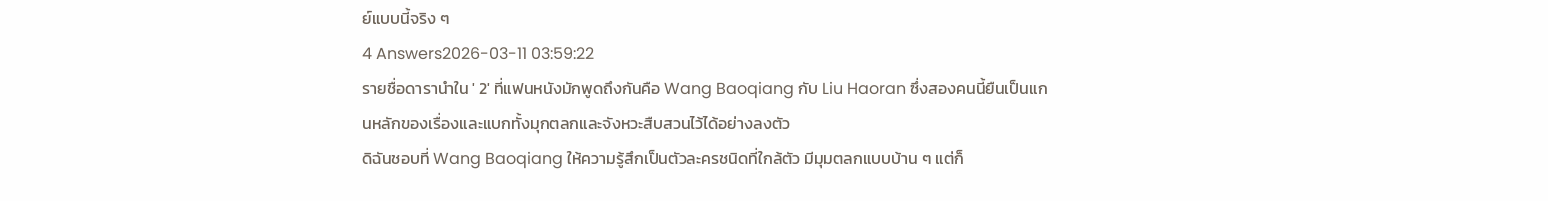ย์แบบนี้จริง ๆ
4 Answers2026-03-11 03:59:22
รายชื่อดารานำใน ' 2' ที่แฟนหนังมักพูดถึงกันคือ Wang Baoqiang กับ Liu Haoran ซึ่งสองคนนี้ยืนเป็นแกนหลักของเรื่องและแบกทั้งมุกตลกและจังหวะสืบสวนไว้ได้อย่างลงตัว
ดิฉันชอบที่ Wang Baoqiang ให้ความรู้สึกเป็นตัวละครชนิดที่ใกล้ตัว มีมุมตลกแบบบ้าน ๆ แต่ก็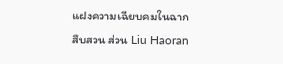แฝงความเฉียบคมในฉากสืบสวน ส่วน Liu Haoran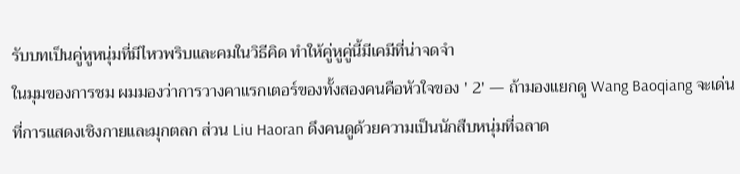รับบทเป็นคู่หูหนุ่มที่มีไหวพริบและคมในวิธีคิด ทำให้คู่หูคู่นี้มีเคมีที่น่าจดจำ
ในมุมของการชม ผมมองว่าการวางคาแรกเตอร์ของทั้งสองคนคือหัวใจของ ' 2' — ถ้ามองแยกดู Wang Baoqiang จะเด่นที่การแสดงเชิงกายและมุกตลก ส่วน Liu Haoran ดึงคนดูด้วยความเป็นนักสืบหนุ่มที่ฉลาด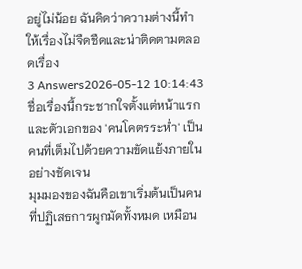อยู่ไม่น้อย ฉันคิดว่าความต่างนี้ทำให้เรื่องไม่จืดชืดและน่าติดตามตลอดเรื่อง
3 Answers2026-05-12 10:14:43
ชื่อเรื่องนี้กระชากใจตั้งแต่หน้าแรกและตัวเอกของ 'คนโคตรระห่ำ' เป็นคนที่เต็มไปด้วยความขัดแย้งภายในอย่างชัดเจน
มุมมองของฉันคือเขาเริ่มต้นเป็นคนที่ปฏิเสธการผูกมัดทั้งหมด เหมือน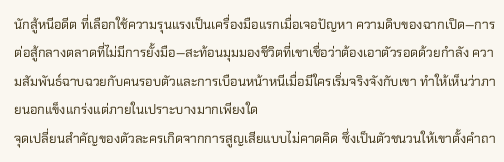นักสู้หนีอดีต ที่เลือกใช้ความรุนแรงเป็นเครื่องมือแรกเมื่อเจอปัญหา ความดิบของฉากเปิด—การต่อสู้กลางตลาดที่ไม่มีการยั้งมือ—สะท้อนมุมมองชีวิตที่เขาเชื่อว่าต้องเอาตัวรอดด้วยกำลัง ความสัมพันธ์ฉาบฉวยกับคนรอบตัวและการเบือนหน้าหนีเมื่อมีใครเริ่มจริงจังกับเขา ทำให้เห็นว่าภายนอกแข็งแกร่งแต่ภายในเปราะบางมากเพียงใด
จุดเปลี่ยนสำคัญของตัวละครเกิดจากการสูญเสียแบบไม่คาดคิด ซึ่งเป็นตัวชนวนให้เขาตั้งคำถา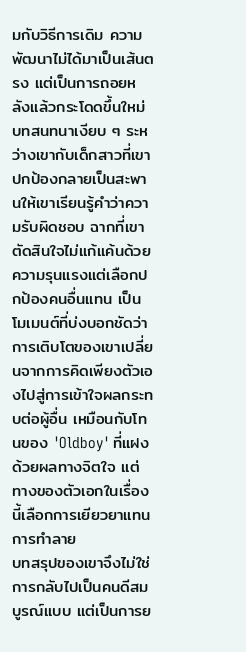มกับวิธีการเดิม ความพัฒนาไม่ได้มาเป็นเส้นตรง แต่เป็นการถอยหลังแล้วกระโดดขึ้นใหม่ บทสนทนาเงียบ ๆ ระหว่างเขากับเด็กสาวที่เขาปกป้องกลายเป็นสะพานให้เขาเรียนรู้คำว่าความรับผิดชอบ ฉากที่เขาตัดสินใจไม่แก้แค้นด้วยความรุนแรงแต่เลือกปกป้องคนอื่นแทน เป็นโมเมนต์ที่บ่งบอกชัดว่าการเติบโตของเขาเปลี่ยนจากการคิดเพียงตัวเองไปสู่การเข้าใจผลกระทบต่อผู้อื่น เหมือนกับโทนของ 'Oldboy' ที่แฝงด้วยผลทางจิตใจ แต่ทางของตัวเอกในเรื่องนี้เลือกการเยียวยาแทนการทำลาย
บทสรุปของเขาจึงไม่ใช่การกลับไปเป็นคนดีสมบูรณ์แบบ แต่เป็นการย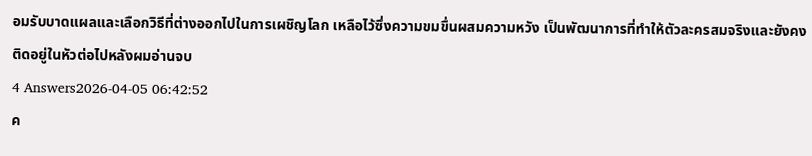อมรับบาดแผลและเลือกวิธีที่ต่างออกไปในการเผชิญโลก เหลือไว้ซึ่งความขมขื่นผสมความหวัง เป็นพัฒนาการที่ทำให้ตัวละครสมจริงและยังคงติดอยู่ในหัวต่อไปหลังผมอ่านจบ
4 Answers2026-04-05 06:42:52
ค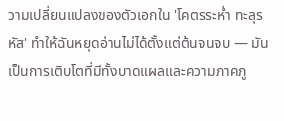วามเปลี่ยนแปลงของตัวเอกใน 'โคตรระห่ำ ทะลุรหัส' ทำให้ฉันหยุดอ่านไม่ได้ตั้งแต่ต้นจนจบ — มันเป็นการเติบโตที่มีทั้งบาดแผลและความภาคภู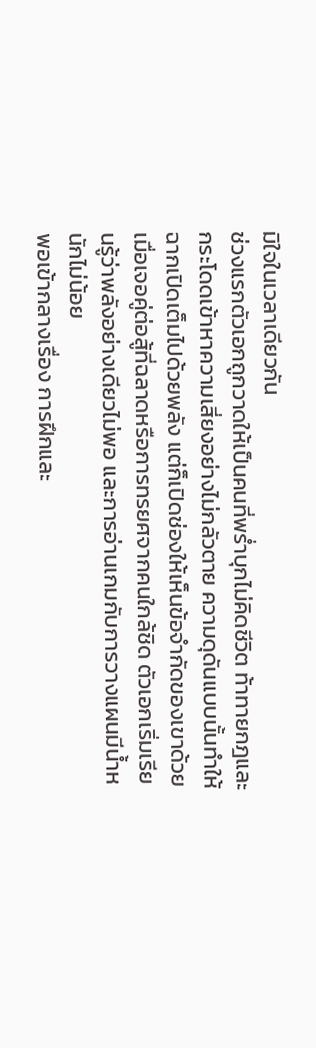มิใจในเวลาเดียวกัน
ช่วงแรกตัวเอกถูกวาดให้เป็นคนที่พร่ำบุกไม่คิดชีวิต ท้าทายกฎและกระโดดเข้าหาความเสี่ยงอย่างไม่กลัวตาย ความดุดันแบบนั้นทำให้ฉากเปิดเต็มไปด้วยพลัง แต่ก็เปิดช่องให้เห็นข้อจำกัดของเขาด้วย เมื่อเจอคู่ต่อสู้ที่ฉลาดหรือการทรยศจากคนใกล้ชิด ตัวเอกเริ่มเรียนรู้ว่าพลังอย่างเดียวไม่พอ และการอ่านเกมกับการวางแผนมีน้ำหนักไม่น้อย
พอเข้ากลางเรื่อง การฝึกและ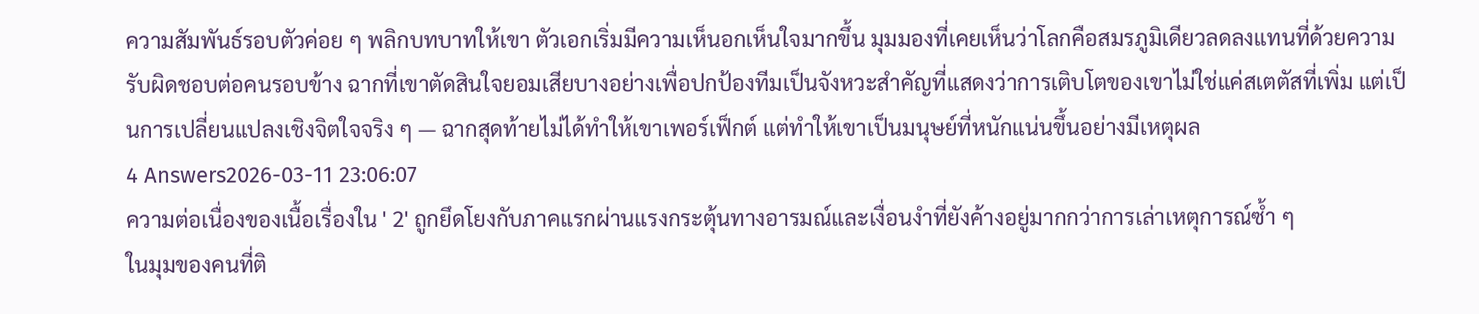ความสัมพันธ์รอบตัวค่อย ๆ พลิกบทบาทให้เขา ตัวเอกเริ่มมีความเห็นอกเห็นใจมากขึ้น มุมมองที่เคยเห็นว่าโลกคือสมรภูมิเดียวลดลงแทนที่ด้วยความรับผิดชอบต่อคนรอบข้าง ฉากที่เขาตัดสินใจยอมเสียบางอย่างเพื่อปกป้องทีมเป็นจังหวะสำคัญที่แสดงว่าการเติบโตของเขาไม่ใช่แค่สเตตัสที่เพิ่ม แต่เป็นการเปลี่ยนแปลงเชิงจิตใจจริง ๆ — ฉากสุดท้ายไม่ได้ทำให้เขาเพอร์เฟ็กต์ แต่ทำให้เขาเป็นมนุษย์ที่หนักแน่นขึ้นอย่างมีเหตุผล
4 Answers2026-03-11 23:06:07
ความต่อเนื่องของเนื้อเรื่องใน ' 2' ถูกยึดโยงกับภาคแรกผ่านแรงกระตุ้นทางอารมณ์และเงื่อนงำที่ยังค้างอยู่มากกว่าการเล่าเหตุการณ์ซ้ำ ๆ
ในมุมของคนที่ติ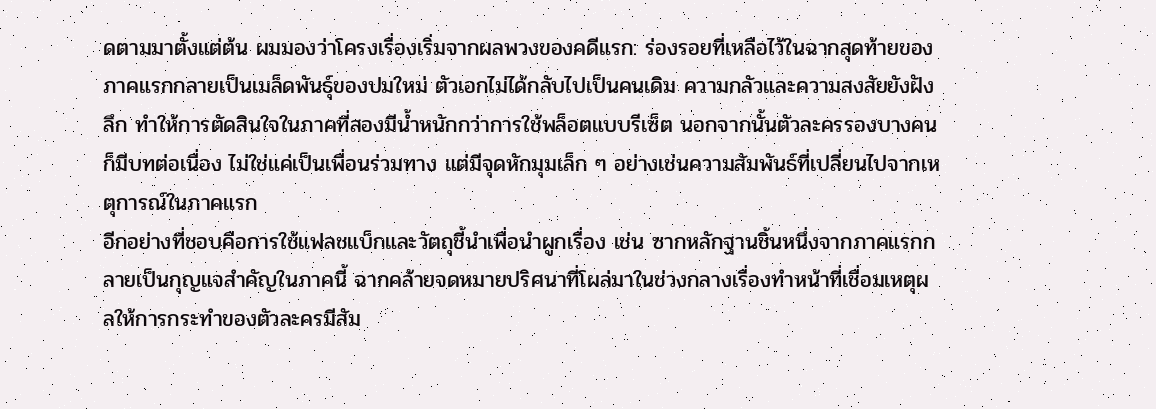ดตามมาตั้งแต่ต้น ผมมองว่าโครงเรื่องเริ่มจากผลพวงของคดีแรก: ร่องรอยที่เหลือไว้ในฉากสุดท้ายของภาคแรกกลายเป็นเมล็ดพันธุ์ของปมใหม่ ตัวเอกไม่ได้กลับไปเป็นคนเดิม ความกลัวและความสงสัยยังฝังลึก ทำให้การตัดสินใจในภาคที่สองมีน้ำหนักกว่าการใช้พล็อตแบบรีเซ็ต นอกจากนั้นตัวละครรองบางคนก็มีบทต่อเนื่อง ไม่ใช่แค่เป็นเพื่อนร่วมทาง แต่มีจุดหักมุมเล็ก ๆ อย่างเช่นความสัมพันธ์ที่เปลี่ยนไปจากเหตุการณ์ในภาคแรก
อีกอย่างที่ชอบคือการใช้แฟลชแบ็กและวัตถุชี้นำเพื่อนำผูกเรื่อง เช่น ซากหลักฐานชิ้นหนึ่งจากภาคแรกกลายเป็นกุญแจสำคัญในภาคนี้ ฉากคล้ายจดหมายปริศนาที่โผล่มาในช่วงกลางเรื่องทำหน้าที่เชื่อมเหตุผลให้การกระทำของตัวละครมีสัม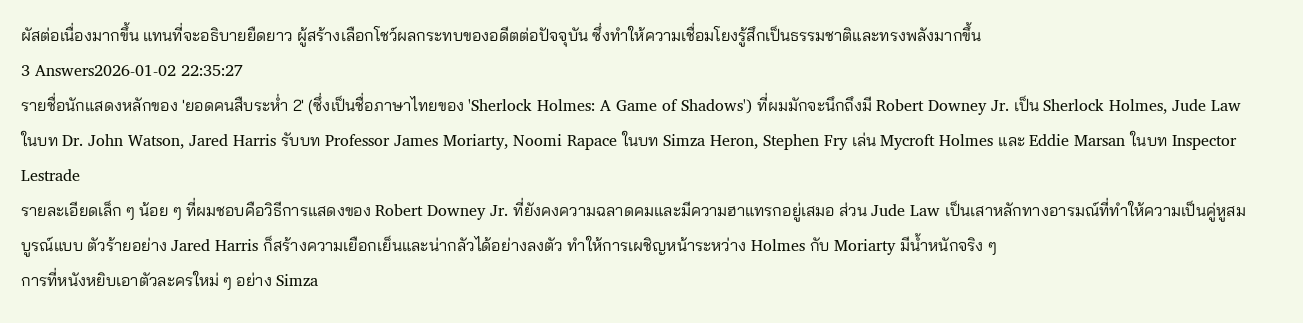ผัสต่อเนื่องมากขึ้น แทนที่จะอธิบายยืดยาว ผู้สร้างเลือกโชว์ผลกระทบของอดีตต่อปัจจุบัน ซึ่งทำให้ความเชื่อมโยงรู้สึกเป็นธรรมชาติและทรงพลังมากขึ้น
3 Answers2026-01-02 22:35:27
รายชื่อนักแสดงหลักของ 'ยอดคนสืบระห่ำ 2' (ซึ่งเป็นชื่อภาษาไทยของ 'Sherlock Holmes: A Game of Shadows') ที่ผมมักจะนึกถึงมี Robert Downey Jr. เป็น Sherlock Holmes, Jude Law ในบท Dr. John Watson, Jared Harris รับบท Professor James Moriarty, Noomi Rapace ในบท Simza Heron, Stephen Fry เล่น Mycroft Holmes และ Eddie Marsan ในบท Inspector Lestrade
รายละเอียดเล็ก ๆ น้อย ๆ ที่ผมชอบคือวิธีการแสดงของ Robert Downey Jr. ที่ยังคงความฉลาดคมและมีความฮาแทรกอยู่เสมอ ส่วน Jude Law เป็นเสาหลักทางอารมณ์ที่ทำให้ความเป็นคู่หูสมบูรณ์แบบ ตัวร้ายอย่าง Jared Harris ก็สร้างความเยือกเย็นและน่ากลัวได้อย่างลงตัว ทำให้การเผชิญหน้าระหว่าง Holmes กับ Moriarty มีน้ำหนักจริง ๆ
การที่หนังหยิบเอาตัวละครใหม่ ๆ อย่าง Simza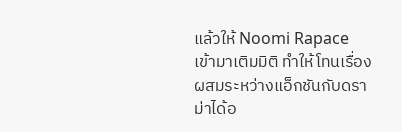แล้วให้ Noomi Rapace เข้ามาเติมมิติ ทำให้โทนเรื่องผสมระหว่างแอ็กชันกับดราม่าได้อ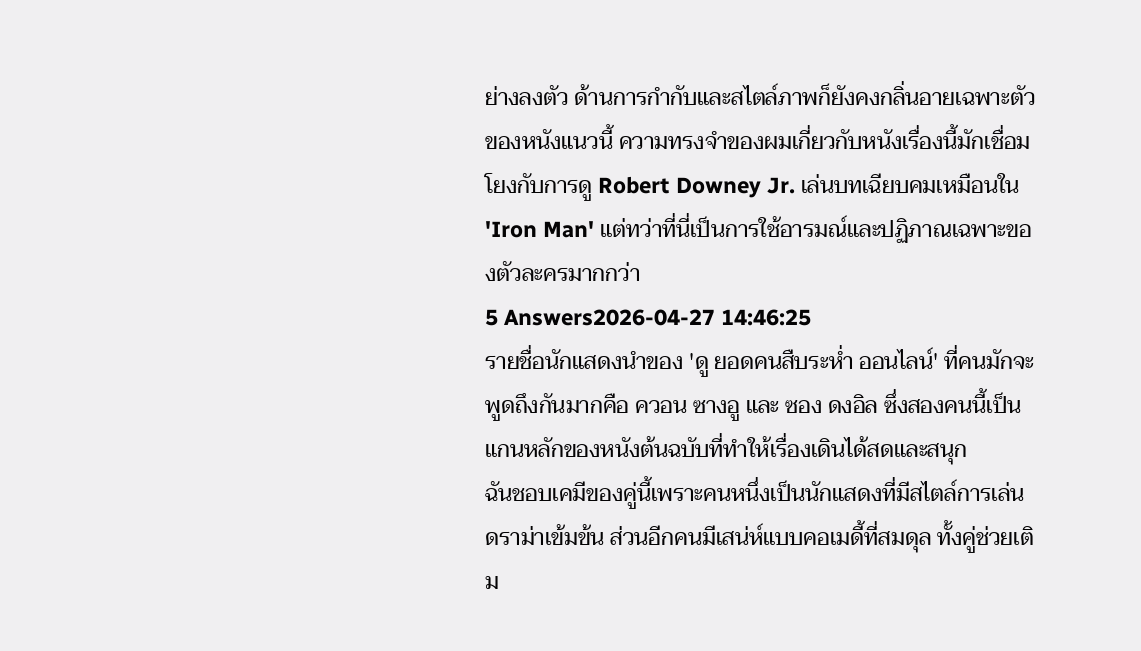ย่างลงตัว ด้านการกำกับและสไตล์ภาพก็ยังคงกลิ่นอายเฉพาะตัวของหนังแนวนี้ ความทรงจำของผมเกี่ยวกับหนังเรื่องนี้มักเชื่อมโยงกับการดู Robert Downey Jr. เล่นบทเฉียบคมเหมือนใน 'Iron Man' แต่ทว่าที่นี่เป็นการใช้อารมณ์และปฏิภาณเฉพาะของตัวละครมากกว่า
5 Answers2026-04-27 14:46:25
รายชื่อนักแสดงนำของ 'ดู ยอดคนสืบระห่ำ ออนไลน์' ที่คนมักจะพูดถึงกันมากคือ ควอน ซางอู และ ซอง ดงอิล ซึ่งสองคนนี้เป็นแกนหลักของหนังต้นฉบับที่ทำให้เรื่องเดินได้สดและสนุก
ฉันชอบเคมีของคู่นี้เพราะคนหนึ่งเป็นนักแสดงที่มีสไตล์การเล่นดราม่าเข้มข้น ส่วนอีกคนมีเสน่ห์แบบคอเมดี้ที่สมดุล ทั้งคู่ช่วยเติม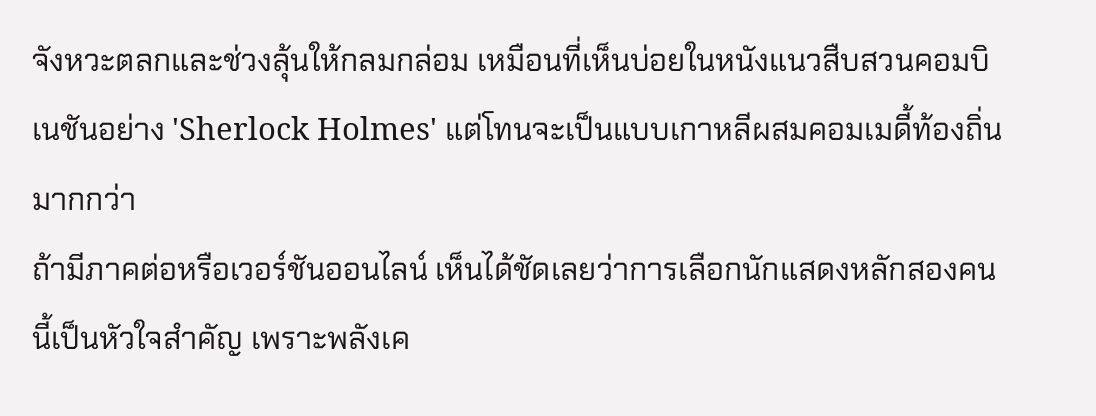จังหวะตลกและช่วงลุ้นให้กลมกล่อม เหมือนที่เห็นบ่อยในหนังแนวสืบสวนคอมบิเนชันอย่าง 'Sherlock Holmes' แต่โทนจะเป็นแบบเกาหลีผสมคอมเมดี้ท้องถิ่นมากกว่า
ถ้ามีภาคต่อหรือเวอร์ชันออนไลน์ เห็นได้ชัดเลยว่าการเลือกนักแสดงหลักสองคนนี้เป็นหัวใจสำคัญ เพราะพลังเค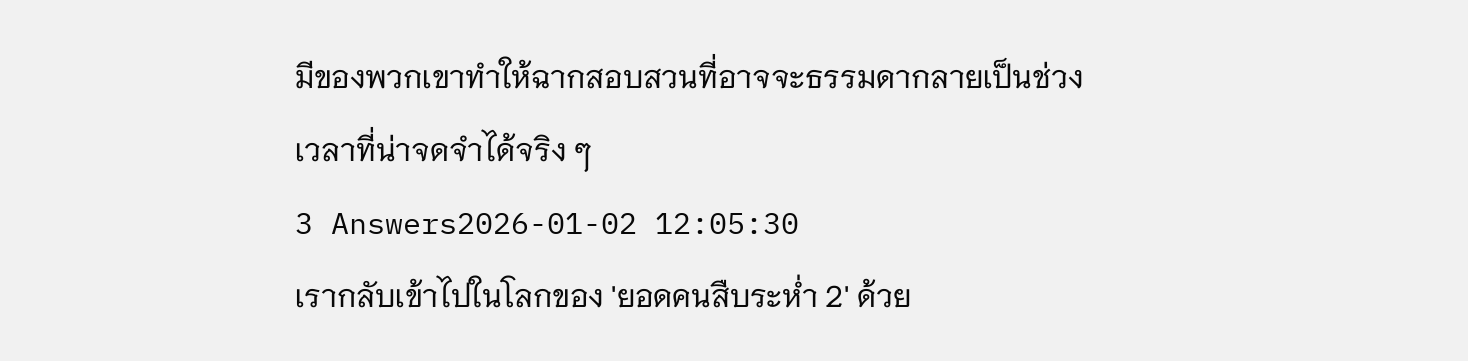มีของพวกเขาทำให้ฉากสอบสวนที่อาจจะธรรมดากลายเป็นช่วงเวลาที่น่าจดจำได้จริง ๆ
3 Answers2026-01-02 12:05:30
เรากลับเข้าไปในโลกของ 'ยอดคนสืบระห่ำ 2' ด้วย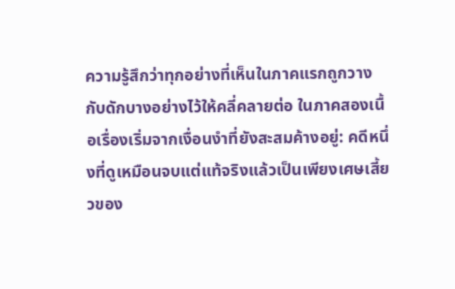ความรู้สึกว่าทุกอย่างที่เห็นในภาคแรกถูกวางกับดักบางอย่างไว้ให้คลี่คลายต่อ ในภาคสองเนื้อเรื่องเริ่มจากเงื่อนงำที่ยังสะสมค้างอยู่: คดีหนึ่งที่ดูเหมือนจบแต่แท้จริงแล้วเป็นเพียงเศษเสี้ยวของ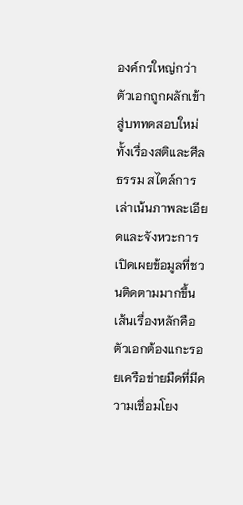องค์กรใหญ่กว่า ตัวเอกถูกผลักเข้าสู่บททดสอบใหม่ทั้งเรื่องสติและศีลธรรม สไตล์การเล่าเน้นภาพละเอียดและจังหวะการเปิดเผยข้อมูลที่ชวนติดตามมากขึ้น เส้นเรื่องหลักคือตัวเอกต้องแกะรอยเครือข่ายมืดที่มีความเชื่อมโยง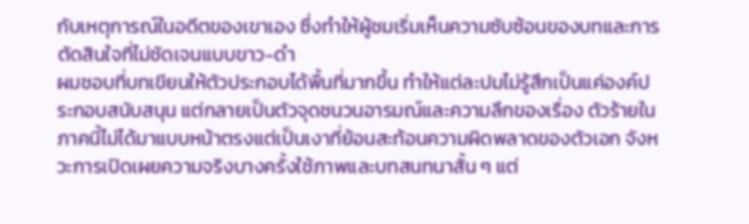กับเหตุการณ์ในอดีตของเขาเอง ซึ่งทำให้ผู้ชมเริ่มเห็นความซับซ้อนของบทและการตัดสินใจที่ไม่ชัดเจนแบบขาว-ดำ
ผมชอบที่บทเขียนให้ตัวประกอบได้พื้นที่มากขึ้น ทำให้แต่ละปมไม่รู้สึกเป็นแค่องค์ประกอบสนับสนุน แต่กลายเป็นตัวจุดชนวนอารมณ์และความลึกของเรื่อง ตัวร้ายในภาคนี้ไม่ได้มาแบบหน้าตรงแต่เป็นเงาที่ย้อนสะท้อนความผิดพลาดของตัวเอก จังหวะการเปิดเผยความจริงบางครั้งใช้ภาพและบทสนทนาสั้น ๆ แต่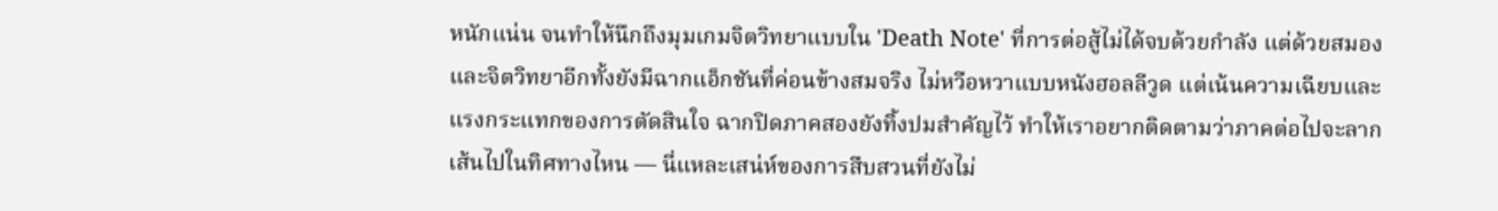หนักแน่น จนทำให้นึกถึงมุมเกมจิตวิทยาแบบใน 'Death Note' ที่การต่อสู้ไม่ได้จบด้วยกำลัง แต่ด้วยสมองและจิตวิทยาอีกทั้งยังมีฉากแอ็กชันที่ค่อนข้างสมจริง ไม่หวือหวาแบบหนังฮอลลีวูด แต่เน้นความเฉียบและแรงกระแทกของการตัดสินใจ ฉากปิดภาคสองยังทิ้งปมสำคัญไว้ ทำให้เราอยากติดตามว่าภาคต่อไปจะลากเส้นไปในทิศทางไหน — นี่แหละเสน่ห์ของการสืบสวนที่ยังไม่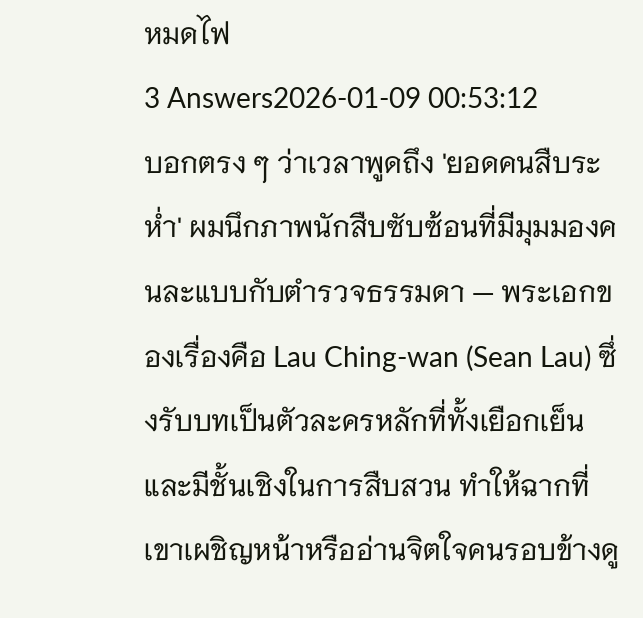หมดไฟ
3 Answers2026-01-09 00:53:12
บอกตรง ๆ ว่าเวลาพูดถึง 'ยอดคนสืบระห่ำ' ผมนึกภาพนักสืบซับซ้อนที่มีมุมมองคนละแบบกับตำรวจธรรมดา — พระเอกของเรื่องคือ Lau Ching-wan (Sean Lau) ซึ่งรับบทเป็นตัวละครหลักที่ทั้งเยือกเย็นและมีชั้นเชิงในการสืบสวน ทำให้ฉากที่เขาเผชิญหน้าหรืออ่านจิตใจคนรอบข้างดู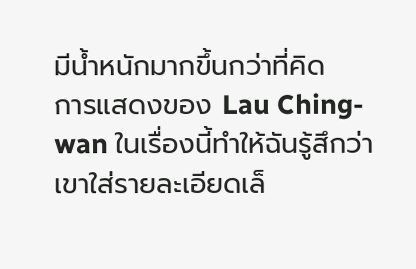มีน้ำหนักมากขึ้นกว่าที่คิด
การแสดงของ Lau Ching-wan ในเรื่องนี้ทำให้ฉันรู้สึกว่าเขาใส่รายละเอียดเล็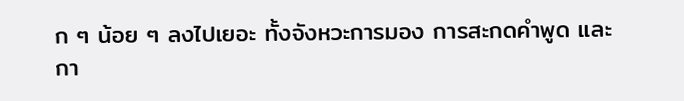ก ๆ น้อย ๆ ลงไปเยอะ ทั้งจังหวะการมอง การสะกดคำพูด และกา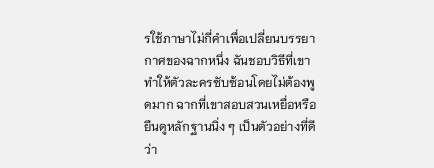รใช้ภาษาไม่กี่คำเพื่อเปลี่ยนบรรยากาศของฉากหนึ่ง ฉันชอบวิธีที่เขาทำให้ตัวละครซับซ้อนโดยไม่ต้องพูดมาก ฉากที่เขาสอบสวนเหยื่อหรือยืนดูหลักฐานนิ่ง ๆ เป็นตัวอย่างที่ดีว่า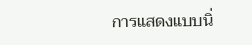การแสดงแบบนิ่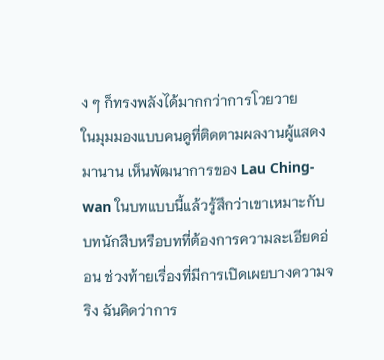ง ๆ ก็ทรงพลังได้มากกว่าการโวยวาย
ในมุมมองแบบคนดูที่ติดตามผลงานผู้แสดงมานาน เห็นพัฒนาการของ Lau Ching-wan ในบทแบบนี้แล้วรู้สึกว่าเขาเหมาะกับบทนักสืบหรือบทที่ต้องการความละเอียดอ่อน ช่วงท้ายเรื่องที่มีการเปิดเผยบางความจริง ฉันคิดว่าการ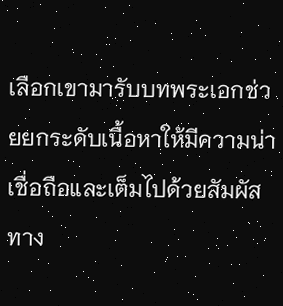เลือกเขามารับบทพระเอกช่วยยกระดับเนื้อหาให้มีความน่าเชื่อถือและเต็มไปด้วยสัมผัสทาง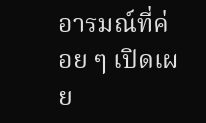อารมณ์ที่ค่อย ๆ เปิดเผย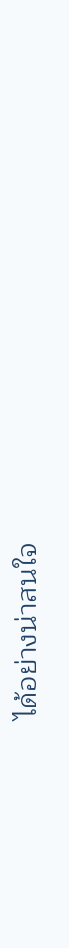ได้อย่างน่าสนใจ